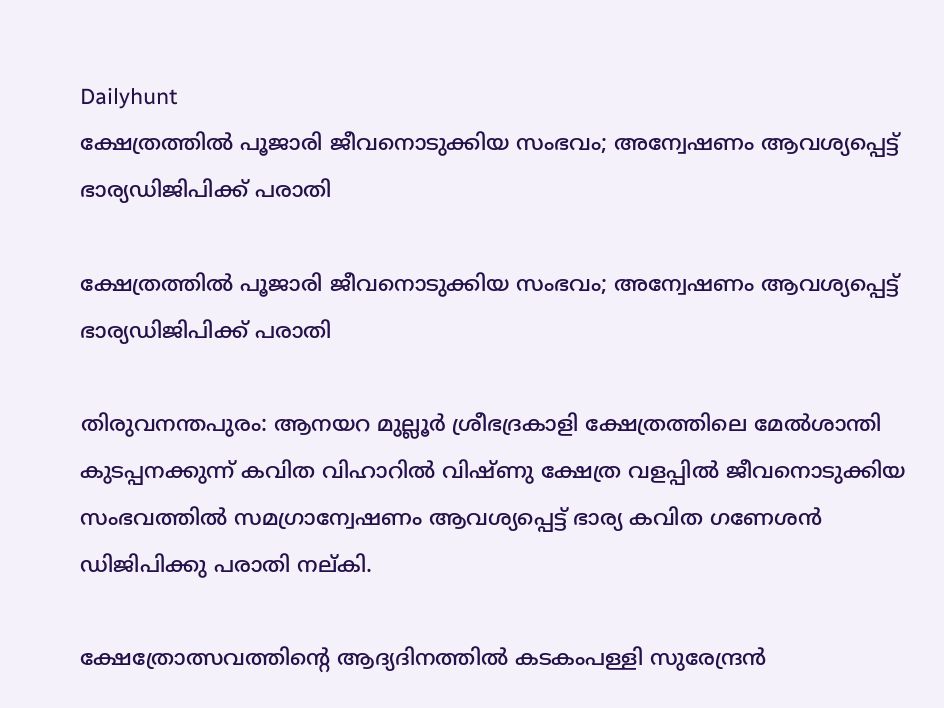Dailyhunt
ക്ഷേത്രത്തില്‍ പൂജാരി ജീവനൊടുക്കിയ സംഭവം; അന്വേഷണം ആവശ്യപ്പെട്ട് ഭാര്യഡിജിപിക്ക് പരാതി

ക്ഷേത്രത്തില്‍ പൂജാരി ജീവനൊടുക്കിയ സംഭവം; അന്വേഷണം ആവശ്യപ്പെട്ട് ഭാര്യഡിജിപിക്ക് പരാതി

തിരുവനന്തപുരം: ആനയറ മുല്ലൂര്‍ ശ്രീഭദ്രകാളി ക്ഷേത്രത്തിലെ മേല്‍ശാന്തി കുടപ്പനക്കുന്ന് കവിത വിഹാറില്‍ വിഷ്ണു ക്ഷേത്ര വളപ്പില്‍ ജീവനൊടുക്കിയ സംഭവത്തില്‍ സമഗ്രാന്വേഷണം ആവശ്യപ്പെട്ട് ഭാര്യ കവിത ഗണേശന്‍ ഡിജിപിക്കു പരാതി നല്കി.

ക്ഷേത്രോത്സവത്തിന്റെ ആദ്യദിനത്തില്‍ കടകംപള്ളി സുരേന്ദ്രന്‍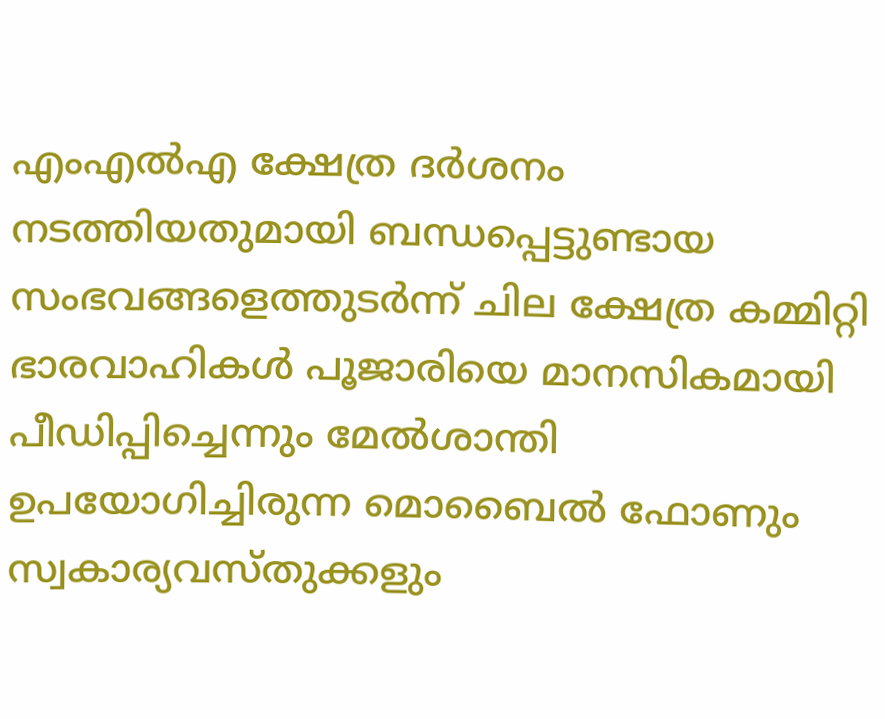എംഎല്‍എ ക്ഷേത്ര ദര്‍ശനം നടത്തിയതുമായി ബന്ധപ്പെട്ടുണ്ടായ സംഭവങ്ങളെത്തുടര്‍ന്ന് ചില ക്ഷേത്ര കമ്മിറ്റി ഭാരവാഹികള്‍ പൂജാരിയെ മാനസികമായി പീഡിപ്പിച്ചെന്നും മേല്‍ശാന്തി ഉപയോഗിച്ചിരുന്ന മൊബൈല്‍ ഫോണും സ്വകാര്യവസ്തുക്കളും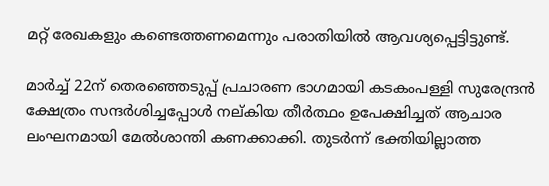മറ്റ് രേഖകളും കണ്ടെത്തണമെന്നും പരാതിയില്‍ ആവശ്യപ്പെട്ടിട്ടുണ്ട്.

മാര്‍ച്ച്‌ 22ന് തെരഞ്ഞെടുപ്പ് പ്രചാരണ ഭാഗമായി കടകംപള്ളി സുരേന്ദ്രന്‍ ക്ഷേത്രം സന്ദര്‍ശിച്ചപ്പോള്‍ നല്കിയ തീര്‍ത്ഥം ഉപേക്ഷിച്ചത് ആചാര ലംഘനമായി മേല്‍ശാന്തി കണക്കാക്കി. തുടര്‍ന്ന് ഭക്തിയില്ലാത്ത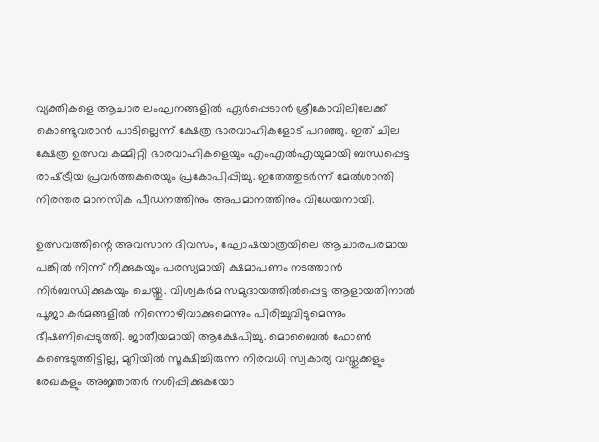വ്യക്തികളെ ആചാര ലംഘനങ്ങളില്‍ ഏര്‍പ്പെടാന്‍ ശ്രീകോവിലിലേക്ക് കൊണ്ടുവരാന്‍ പാടില്ലെന്ന് ക്ഷേത്ര ഭാരവാഹികളോട് പറഞ്ഞു. ഇത് ചില ക്ഷേത്ര ഉത്സവ കമ്മിറ്റി ഭാരവാഹികളെയും എംഎല്‍എയുമായി ബന്ധപ്പെട്ട രാഷ്‌ട്രീയ പ്രവര്‍ത്തകരെയും പ്രകോപിപ്പിച്ചു. ഇതേത്തുടര്‍ന്ന് മേല്‍ശാന്തി നിരന്തര മാനസിക പീഡനത്തിനും അപമാനത്തിനും വിധേയനായി.

ഉത്സവത്തിന്റെ അവസാന ദിവസം, ഘോഷയാത്രയിലെ ആചാരപരമായ പങ്കില്‍ നിന്ന് നീക്കുകയും പരസ്യമായി ക്ഷമാപണം നടത്താന്‍ നിര്‍ബന്ധിക്കുകയും ചെയ്തു. വിശ്വകര്‍മ സമുദായത്തില്‍പ്പെട്ട ആളായതിനാല്‍ പൂജാ കര്‍മങ്ങളില്‍ നിന്നൊഴിവാക്കുമെന്നും പിരിച്ചുവിടുമെന്നും ഭീഷണിപ്പെടുത്തി. ജാതീയമായി ആക്ഷേപിച്ചു. മൊബൈല്‍ ഫോണ്‍ കണ്ടെടുത്തിട്ടില്ല, മുറിയില്‍ സൂക്ഷിച്ചിരുന്ന നിരവധി സ്വകാര്യ വസ്തുക്കളും രേഖകളും അജ്ഞാതര്‍ നശിപ്പിക്കുകയോ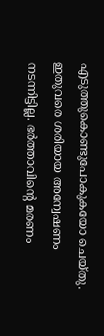എടുത്തുകൊണ്ടുപോകുകയോ ചെയ്തു. ഇതുവരെ ശരിയായ അന്വേഷണം നടന്നിട്ടില്ല. ഭര്‍ത്താവിന്റെ മരണം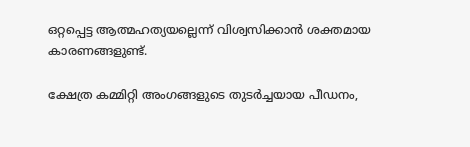ഒറ്റപ്പെട്ട ആത്മഹത്യയല്ലെന്ന് വിശ്വസിക്കാന്‍ ശക്തമായ കാരണങ്ങളുണ്ട്.

ക്ഷേത്ര കമ്മിറ്റി അംഗങ്ങളുടെ തുടര്‍ച്ചയായ പീഡനം,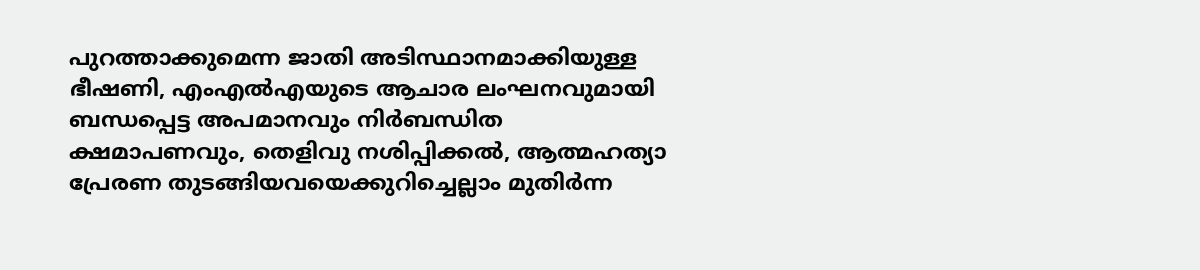പുറത്താക്കുമെന്ന ജാതി അടിസ്ഥാനമാക്കിയുള്ള ഭീഷണി, എംഎല്‍എയുടെ ആചാര ലംഘനവുമായി ബന്ധപ്പെട്ട അപമാനവും നിര്‍ബന്ധിത ക്ഷമാപണവും, തെളിവു നശിപ്പിക്കല്‍, ആത്മഹത്യാ പ്രേരണ തുടങ്ങിയവയെക്കുറിച്ചെല്ലാം മുതിര്‍ന്ന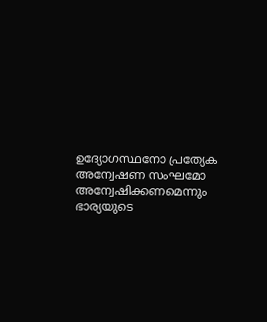ഉദ്യോഗസ്ഥനോ പ്രത്യേക അന്വേഷണ സംഘമോ അന്വേഷിക്കണമെന്നും ഭാര്യയുടെ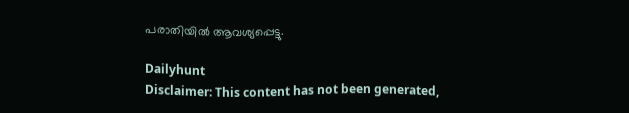പരാതിയില്‍ ആവശ്യപ്പെട്ടു.

Dailyhunt
Disclaimer: This content has not been generated,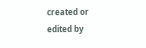created or edited by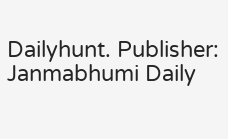Dailyhunt. Publisher: Janmabhumi Daily